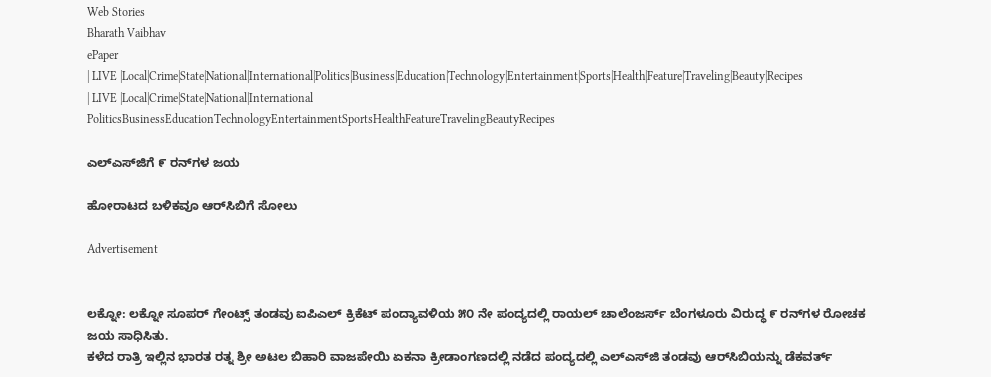Web Stories
Bharath Vaibhav
ePaper
| LIVE |Local|Crime|State|National|International|Politics|Business|Education|Technology|Entertainment|Sports|Health|Feature|Traveling|Beauty|Recipes
| LIVE |Local|Crime|State|National|International
PoliticsBusinessEducationTechnologyEntertainmentSportsHealthFeatureTravelingBeautyRecipes

ಎಲ್‌ಎಸ್‌ಜಿಗೆ ೯ ರನ್‌ಗಳ ಜಯ

ಹೋರಾಟದ ಬಳಿಕವೂ ಆರ್‌ಸಿಬಿಗೆ ಸೋಲು

Advertisement


ಲಕ್ನೋ: ಲಕ್ನೋ ಸೂಪರ್ ಗೇಂಟ್ಸ್ ತಂಡವು ಐಪಿಎಲ್ ಕ್ರಿಕೆಟ್ ಪಂದ್ಯಾವಳಿಯ ೫೦ ನೇ ಪಂದ್ಯದಲ್ಲಿ ರಾಯಲ್ ಚಾಲೆಂಜರ್ಸ್ ಬೆಂಗಳೂರು ವಿರುದ್ಧ ೯ ರನ್‌ಗಳ ರೋಚಕ ಜಯ ಸಾಧಿಸಿತು.
ಕಳೆದ ರಾತ್ರಿ ಇಲ್ಲಿನ ಭಾರತ ರತ್ನ ಶ್ರೀ ಅಟಲ ಬಿಹಾರಿ ವಾಜಪೇಯಿ ಏಕನಾ ಕ್ರೀಡಾಂಗಣದಲ್ಲಿ ನಡೆದ ಪಂದ್ಯದಲ್ಲಿ ಎಲ್‌ಎಸ್‌ಜಿ ತಂಡವು ಆರ್‌ಸಿಬಿಯನ್ನು ಡೆಕವರ್ತ್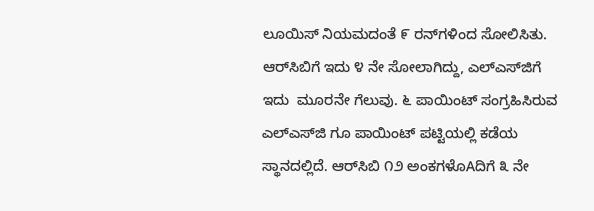ಲೂಯಿಸ್ ನಿಯಮದಂತೆ ೯ ರನ್‌ಗಳಿಂದ ಸೋಲಿಸಿತು.
ಆರ್‌ಸಿಬಿಗೆ ಇದು ೪ ನೇ ಸೋಲಾಗಿದ್ದು, ಎಲ್‌ಎಸ್‌ಜಿಗೆ ಇದು  ಮೂರನೇ ಗೆಲುವು. ೬ ಪಾಯಿಂಟ್ ಸಂಗ್ರಹಿಸಿರುವ ಎಲ್‌ಎಸ್‌ಜಿ ಗೂ ಪಾಯಿಂಟ್ ಪಟ್ಟಿಯಲ್ಲಿ ಕಡೆಯ ಸ್ಥಾನದಲ್ಲಿದೆ. ಆರ್‌ಸಿಬಿ ೧೨ ಅಂಕಗಳೊAದಿಗೆ ೩ ನೇ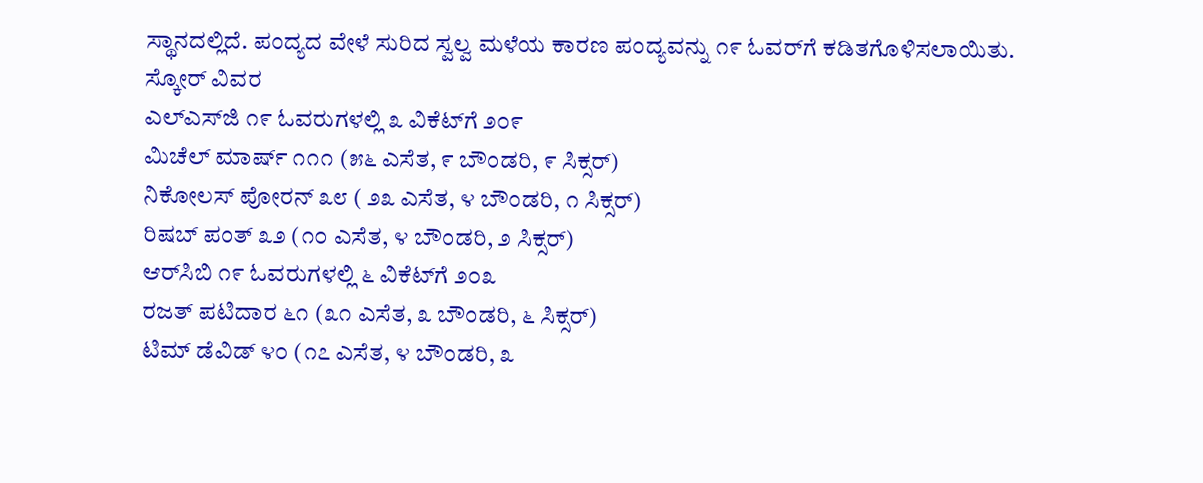ಸ್ಥಾನದಲ್ಲಿದೆ. ಪಂದ್ಯದ ವೇಳೆ ಸುರಿದ ಸ್ವಲ್ವ ಮಳೆಯ ಕಾರಣ ಪಂದ್ಯವನ್ನು ೧೯ ಓವರ್‌ಗೆ ಕಡಿತಗೊಳಿಸಲಾಯಿತು.
ಸ್ಕೋರ್ ವಿವರ
ಎಲ್‌ಎಸ್‌ಜಿ ೧೯ ಓವರುಗಳಲ್ಲಿ ೩ ವಿಕೆಟ್‌ಗೆ ೨೦೯
ಮಿಚೆಲ್ ಮಾರ್ಷ್ ೧೧೧ (೫೬ ಎಸೆತ, ೯ ಬೌಂಡರಿ, ೯ ಸಿಕ್ಸರ್)
ನಿಕೋಲಸ್ ಪೋರನ್ ೩೮ ( ೨೩ ಎಸೆತ, ೪ ಬೌಂಡರಿ, ೧ ಸಿಕ್ಸರ್)
ರಿಷಬ್ ಪಂತ್ ೩೨ (೧೦ ಎಸೆತ, ೪ ಬೌಂಡರಿ, ೨ ಸಿಕ್ಸರ್)
ಆರ್‌ಸಿಬಿ ೧೯ ಓವರುಗಳಲ್ಲಿ ೬ ವಿಕೆಟ್‌ಗೆ ೨೦೩
ರಜತ್ ಪಟಿದಾರ ೬೧ (೩೧ ಎಸೆತ, ೩ ಬೌಂಡರಿ, ೬ ಸಿಕ್ಸರ್)
ಟಿಮ್ ಡೆವಿಡ್ ೪೦ (೧೭ ಎಸೆತ, ೪ ಬೌಂಡರಿ, ೩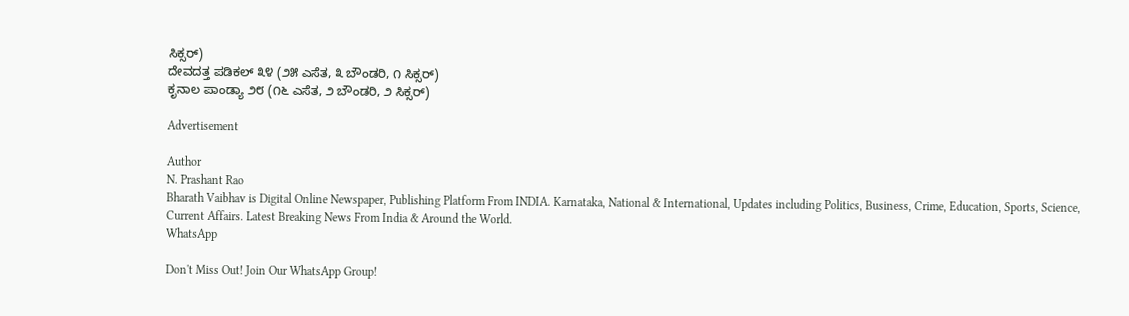ಸಿಕ್ಸರ್)
ದೇವದತ್ತ ಪಡಿಕಲ್ ೩೪ (೨೫ ಎಸೆತ, ೩ ಬೌಂಡರಿ, ೧ ಸಿಕ್ಸರ್)
ಕೃನಾಲ ಪಾಂಡ್ಯಾ ೨೮ (೧೬ ಎಸೆತ, ೨ ಬೌಂಡರಿ, ೨ ಸಿಕ್ಸರ್)

Advertisement

Author
N. Prashant Rao
Bharath Vaibhav is Digital Online Newspaper, Publishing Platform From INDIA. Karnataka, National & International, Updates including Politics, Business, Crime, Education, Sports, Science, Current Affairs. Latest Breaking News From India & Around the World.
WhatsApp

Don't Miss Out! Join Our WhatsApp Group!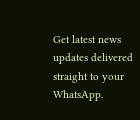Get latest news updates delivered straight to your WhatsApp.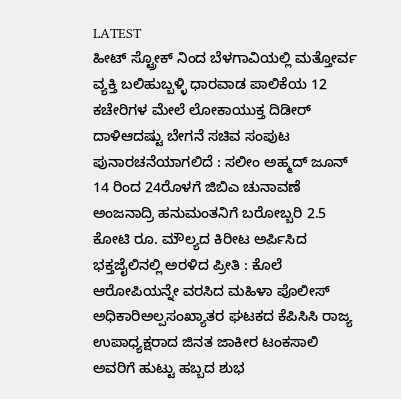LATEST
ಹೀಟ್ ಸ್ಟ್ರೋಕ್ ನಿಂದ ಬೆಳಗಾವಿಯಲ್ಲಿ ಮತ್ತೋರ್ವ ವ್ಯಕ್ತಿ ಬಲಿಹುಬ್ಬಳ್ಳಿ ಧಾರವಾಡ ಪಾಲಿಕೆಯ 12 ಕಚೇರಿಗಳ ಮೇಲೆ ಲೋಕಾಯುಕ್ತ ದಿಡೀರ್ ದಾಳಿಆದಷ್ಟು ಬೇಗನೆ ಸಚಿವ ಸಂಪುಟ ಪುನಾರಚನೆಯಾಗಲಿದೆ : ಸಲೀಂ ಅಹ್ಮದ್ ಜೂನ್ 14 ರಿಂದ 24ರೊಳಗೆ ಜಿಬಿಎ ಚುನಾವಣೆ ಅಂಜನಾದ್ರಿ ಹನುಮಂತನಿಗೆ ಬರೋಬ್ಬರಿ 2.5 ಕೋಟಿ ರೂ. ಮೌಲ್ಯದ ಕಿರೀಟ ಅರ್ಪಿಸಿದ ಭಕ್ತಜೈಲಿನಲ್ಲಿ ಅರಳಿದ ಪ್ರೀತಿ : ಕೊಲೆ ಆರೋಪಿಯನ್ನೇ ವರಸಿದ ಮಹಿಳಾ ಪೊಲೀಸ್ ಅಧಿಕಾರಿಅಲ್ಪಸಂಖ್ಯಾತರ ಘಟಕದ ಕೆಪಿಸಿಸಿ ರಾಜ್ಯ ಉಪಾಧ್ಯಕ್ಷರಾದ ಜಿನತ ಜಾಕೀರ ಟಂಕಸಾಲಿ ಅವರಿಗೆ ಹುಟ್ಟು ಹಬ್ಬದ ಶುಭ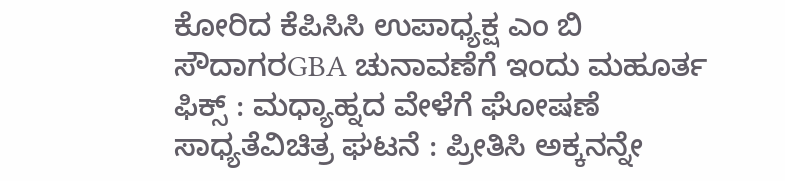ಕೋರಿದ ಕೆಪಿಸಿಸಿ ಉಪಾಧ್ಯಕ್ಷ ಎಂ ಬಿ ಸೌದಾಗರGBA ಚುನಾವಣೆಗೆ ಇಂದು ಮಹೂರ್ತ ಫಿಕ್ಸ್ : ಮಧ್ಯಾಹ್ನದ ವೇಳೆಗೆ ಘೋಷಣೆ ಸಾಧ್ಯತೆವಿಚಿತ್ರ ಘಟನೆ : ಪ್ರೀತಿಸಿ ಅಕ್ಕನನ್ನೇ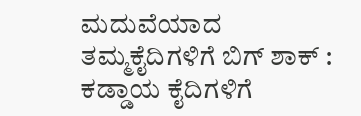ಮದುವೆಯಾದ ತಮ್ಮಕೈದಿಗಳಿಗೆ ಬಿಗ್ ಶಾಕ್ : ಕಡ್ಡಾಯ ಕೈದಿಗಳಿಗೆ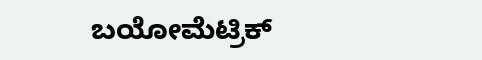ಬಯೋಮೆಟ್ರಿಕ್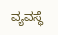ವ್ಯವಸ್ಥೆ